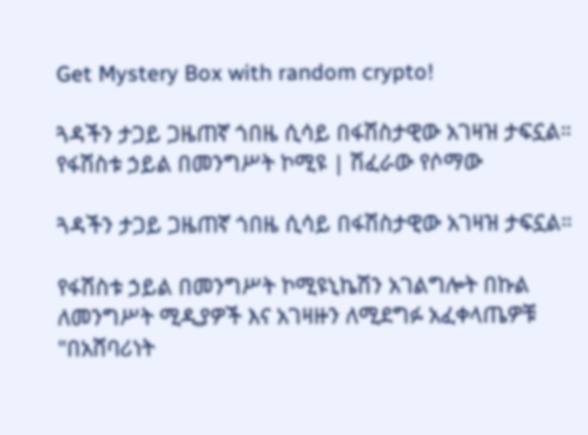Get Mystery Box with random crypto!

ጓዳችን ታጋይ ጋዜጠኛ ጎበዜ ሲሳይ በፋሽስታዊው አገዛዝ ታፍኗል። የፋሽስቱ ኃይል በመንግሥት ኮሚዩ | ሽፈራው የሶማው

ጓዳችን ታጋይ ጋዜጠኛ ጎበዜ ሲሳይ በፋሽስታዊው አገዛዝ ታፍኗል።

የፋሽስቱ ኃይል በመንግሥት ኮሚዩኒኬሽን አገልግሎት በኩል ለመንግሥት ሚዲያዎች እና አገዛዙን ለሚደግፉ አፈቀላጤዎቹ "በአሸባሪነት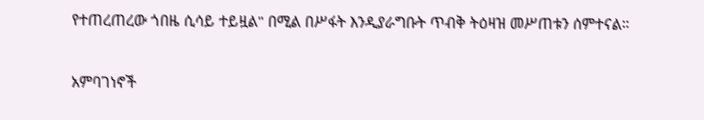የተጠረጠረው ጎበዜ ሲሳይ ተይዟል" በሚል በሥፋት እንዲያራግቡት ጥብቅ ትዕዛዝ መሥጠቱን ሰምተናል።

አምባገነኖች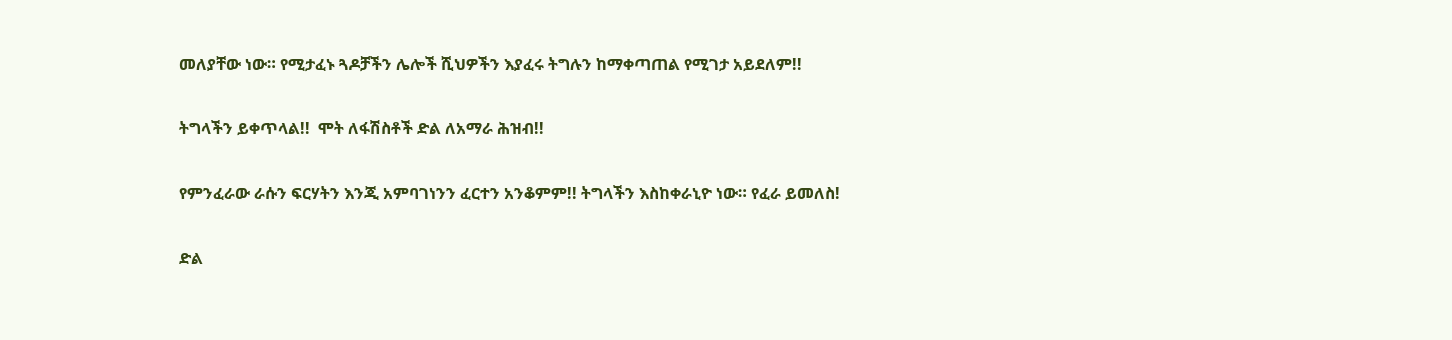መለያቸው ነው። የሚታፈኑ ጓዶቻችን ሌሎች ሺህዎችን እያፈሩ ትግሉን ከማቀጣጠል የሚገታ አይደለም!!

ትግላችን ይቀጥላል!!  ሞት ለፋሽስቶች ድል ለአማራ ሕዝብ!!

የምንፈራው ራሱን ፍርሃትን እንጂ አምባገነንን ፈርተን አንቆምም!! ትግላችን እስከቀራኒዮ ነው። የፈራ ይመለስ!

ድል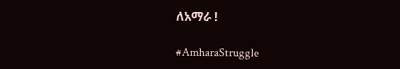ለአማራ !

#AmharaStruggle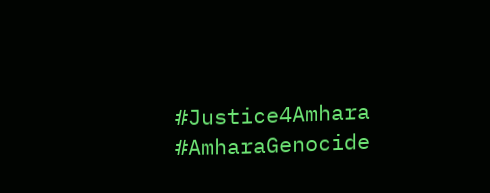#Justice4Amhara
#AmharaGenocide